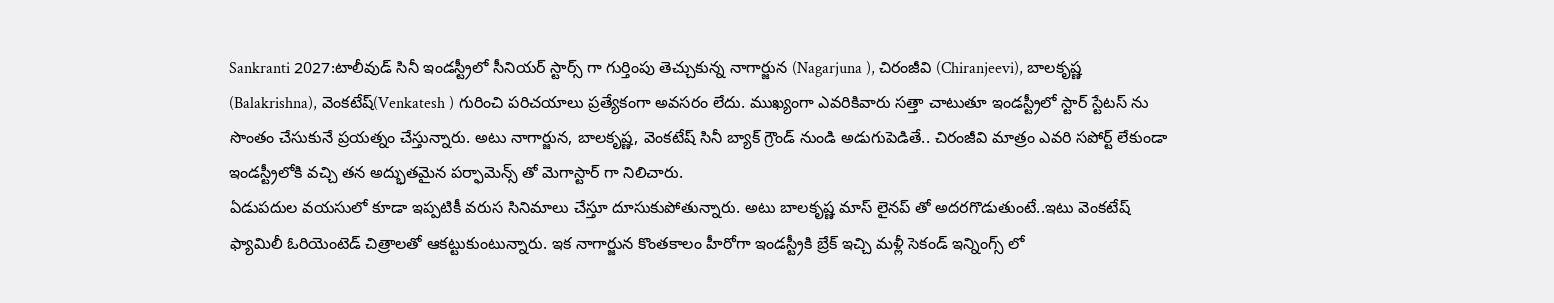Sankranti 2027:టాలీవుడ్ సినీ ఇండస్ట్రీలో సీనియర్ స్టార్స్ గా గుర్తింపు తెచ్చుకున్న నాగార్జున (Nagarjuna ), చిరంజీవి (Chiranjeevi), బాలకృష్ణ (Balakrishna), వెంకటేష్(Venkatesh ) గురించి పరిచయాలు ప్రత్యేకంగా అవసరం లేదు. ముఖ్యంగా ఎవరికివారు సత్తా చాటుతూ ఇండస్ట్రీలో స్టార్ స్టేటస్ ను సొంతం చేసుకునే ప్రయత్నం చేస్తున్నారు. అటు నాగార్జున, బాలకృష్ణ, వెంకటేష్ సినీ బ్యాక్ గ్రౌండ్ నుండి అడుగుపెడితే.. చిరంజీవి మాత్రం ఎవరి సపోర్ట్ లేకుండా ఇండస్ట్రీలోకి వచ్చి తన అద్భుతమైన పర్ఫామెన్స్ తో మెగాస్టార్ గా నిలిచారు.
ఏడుపదుల వయసులో కూడా ఇప్పటికీ వరుస సినిమాలు చేస్తూ దూసుకుపోతున్నారు. అటు బాలకృష్ణ మాస్ లైనప్ తో అదరగొడుతుంటే..ఇటు వెంకటేష్ ఫ్యామిలీ ఓరియెంటెడ్ చిత్రాలతో ఆకట్టుకుంటున్నారు. ఇక నాగార్జున కొంతకాలం హీరోగా ఇండస్ట్రీకి బ్రేక్ ఇచ్చి మళ్లీ సెకండ్ ఇన్నింగ్స్ లో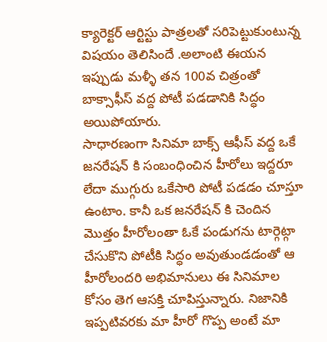క్యారెక్టర్ ఆర్టిస్టు పాత్రలతో సరిపెట్టుకుంటున్న విషయం తెలిసిందే .అలాంటి ఈయన ఇప్పుడు మళ్ళీ తన 100వ చిత్రంతో బాక్సాఫీస్ వద్ద పోటీ పడడానికి సిద్ధం అయిపోయారు.
సాధారణంగా సినిమా బాక్స్ ఆఫీస్ వద్ద ఒకే జనరేషన్ కి సంబంధించిన హీరోలు ఇద్దరూ లేదా ముగ్గురు ఒకేసారి పోటీ పడడం చూస్తూ ఉంటాం. కానీ ఒక జనరేషన్ కి చెందిన మొత్తం హీరోలంతా ఓకే పండుగను టార్గెట్గా చేసుకొని పోటీకి సిద్ధం అవుతుండడంతో ఆ హీరోలందరి అభిమానులు ఈ సినిమాల కోసం తెగ ఆసక్తి చూపిస్తున్నారు. నిజానికి ఇప్పటివరకు మా హీరో గొప్ప అంటే మా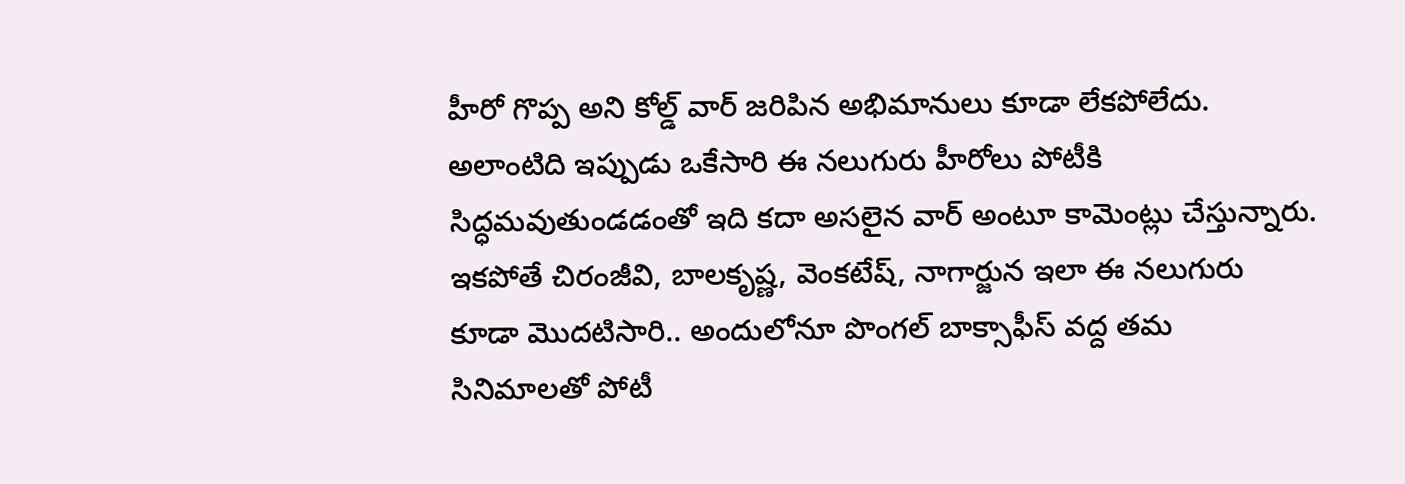హీరో గొప్ప అని కోల్డ్ వార్ జరిపిన అభిమానులు కూడా లేకపోలేదు. అలాంటిది ఇప్పుడు ఒకేసారి ఈ నలుగురు హీరోలు పోటీకి సిద్ధమవుతుండడంతో ఇది కదా అసలైన వార్ అంటూ కామెంట్లు చేస్తున్నారు.
ఇకపోతే చిరంజీవి, బాలకృష్ణ, వెంకటేష్, నాగార్జున ఇలా ఈ నలుగురు కూడా మొదటిసారి.. అందులోనూ పొంగల్ బాక్సాఫీస్ వద్ద తమ సినిమాలతో పోటీ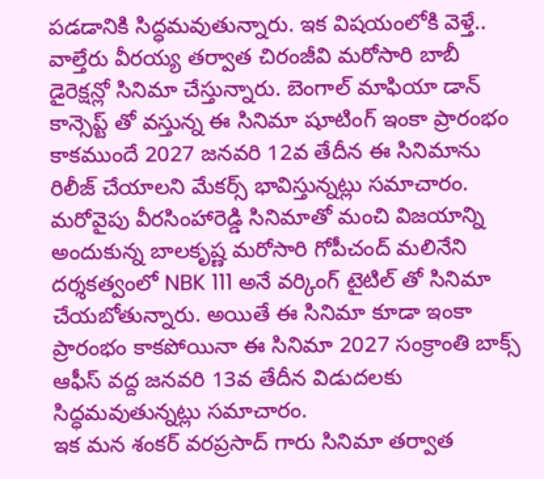పడడానికి సిద్ధమవుతున్నారు. ఇక విషయంలోకి వెళ్తే.. వాల్తేరు వీరయ్య తర్వాత చిరంజీవి మరోసారి బాబీ డైరెక్షన్లో సినిమా చేస్తున్నారు. బెంగాల్ మాఫియా డాన్ కాన్సెప్ట్ తో వస్తున్న ఈ సినిమా షూటింగ్ ఇంకా ప్రారంభం కాకముందే 2027 జనవరి 12వ తేదీన ఈ సినిమాను రిలీజ్ చేయాలని మేకర్స్ భావిస్తున్నట్లు సమాచారం.
మరోవైపు వీరసింహారెడ్డి సినిమాతో మంచి విజయాన్ని అందుకున్న బాలకృష్ణ మరోసారి గోపీచంద్ మలినేని దర్శకత్వంలో NBK 111 అనే వర్కింగ్ టైటిల్ తో సినిమా చేయబోతున్నారు. అయితే ఈ సినిమా కూడా ఇంకా ప్రారంభం కాకపోయినా ఈ సినిమా 2027 సంక్రాంతి బాక్స్ ఆఫీస్ వద్ద జనవరి 13వ తేదీన విడుదలకు సిద్ధమవుతున్నట్లు సమాచారం.
ఇక మన శంకర్ వరప్రసాద్ గారు సినిమా తర్వాత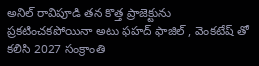అనిల్ రావిపూడి తన కొత్త ప్రాజెక్టును ప్రకటించకపోయినా అటు ఫహద్ ఫాజిల్ , వెంకటేష్ తో కలిసి 2027 సంక్రాంతి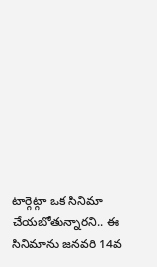టార్గెట్గా ఒక సినిమా చేయబోతున్నారని.. ఈ సినిమాను జనవరి 14వ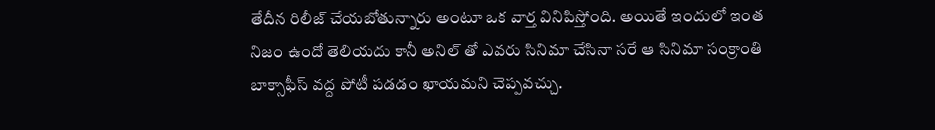తేదీన రిలీజ్ చేయబోతున్నారు అంటూ ఒక వార్త వినిపిస్తోంది. అయితే ఇందులో ఇంత నిజం ఉందో తెలియదు కానీ అనిల్ తో ఎవరు సినిమా చేసినా సరే ఆ సినిమా సంక్రాంతి బాక్సాఫీస్ వద్ద పోటీ పడడం ఖాయమని చెప్పవచ్చు.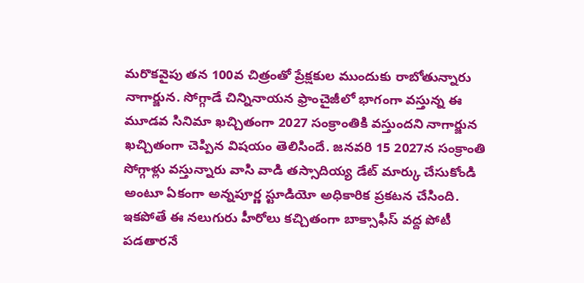మరొకవైపు తన 100వ చిత్రంతో ప్రేక్షకుల ముందుకు రాబోతున్నారు నాగార్జున. సోగ్గాడే చిన్నినాయన ఫ్రాంచైజీలో భాగంగా వస్తున్న ఈ మూడవ సినిమా ఖచ్చితంగా 2027 సంక్రాంతికి వస్తుందని నాగార్జున ఖచ్చితంగా చెప్పిన విషయం తెలిసిందే. జనవరి 15 2027న సంక్రాంతి సోగ్గాళ్లు వస్తున్నారు వాసి వాడి తస్సాదియ్య డేట్ మార్కు చేసుకోండి అంటూ ఏకంగా అన్నపూర్ణ స్టూడియో అధికారిక ప్రకటన చేసింది.
ఇకపోతే ఈ నలుగురు హీరోలు కచ్చితంగా బాక్సాఫీస్ వద్ద పోటీ పడతారనే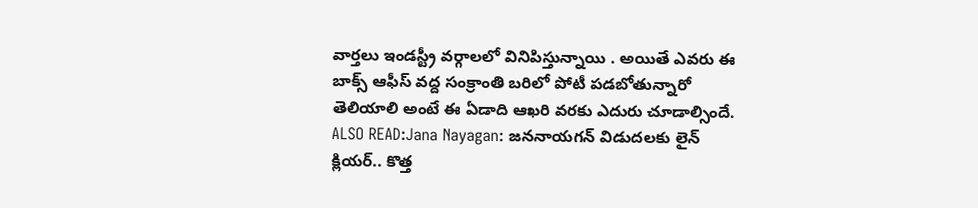వార్తలు ఇండస్ట్రీ వర్గాలలో వినిపిస్తున్నాయి . అయితే ఎవరు ఈ బాక్స్ ఆఫీస్ వద్ద సంక్రాంతి బరిలో పోటీ పడబోతున్నారో తెలియాలి అంటే ఈ ఏడాది ఆఖరి వరకు ఎదురు చూడాల్సిందే.
ALSO READ:Jana Nayagan: జననాయగన్ విడుదలకు లైన్ క్లియర్.. కొత్త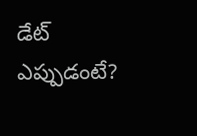డేట్ ఎప్పుడంటే?